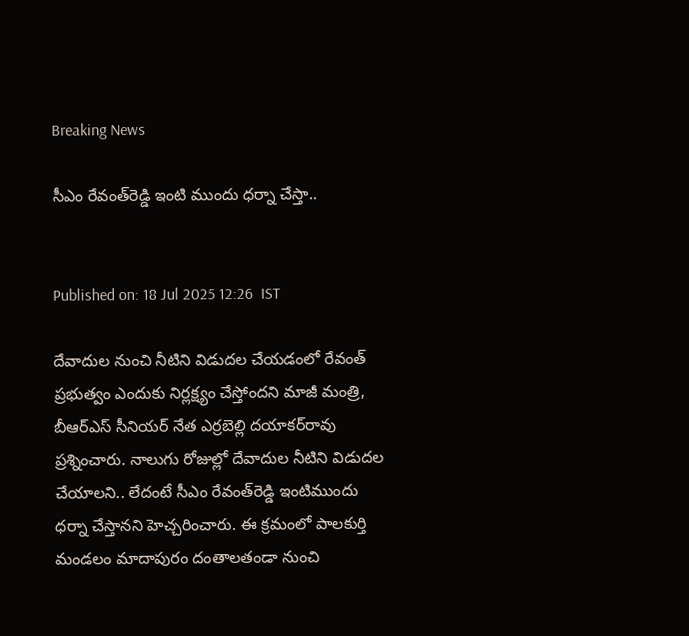Breaking News

సీఎం రేవంత్‌రెడ్డి ఇంటి ముందు ధర్నా చేస్తా..


Published on: 18 Jul 2025 12:26  IST

దేవాదుల నుంచి నీటిని విడుదల చేయడంలో రేవంత్ ప్రభుత్వం ఎందుకు నిర్లక్ష్యం చేస్తోందని మాజీ మంత్రి, బీఆర్ఎస్ సీనియర్ నేత ఎర్రబెల్లి దయాకర్‌రావు ప్రశ్నించారు. నాలుగు రోజుల్లో దేవాదుల నీటిని విడుదల చేయాలని.. లేదంటే సీఎం రేవంత్‌రెడ్డి ఇంటిముందు ధర్నా చేస్తానని హెచ్చరించారు. ఈ క్రమంలో పాలకుర్తి మండలం మాదాపురం దంతాలతండా నుంచి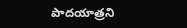పాదయాత్రని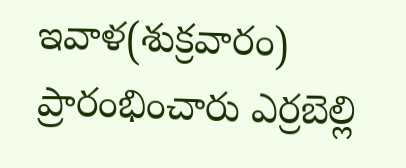ఇవాళ(శుక్రవారం) ప్రారంభించారు ఎర్రబెల్లి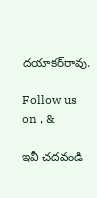దయాకర్‌రావు.

Follow us on , &

ఇవీ చదవండి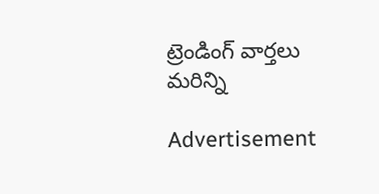ట్రెండింగ్ వార్తలు మరిన్ని

Advertisement